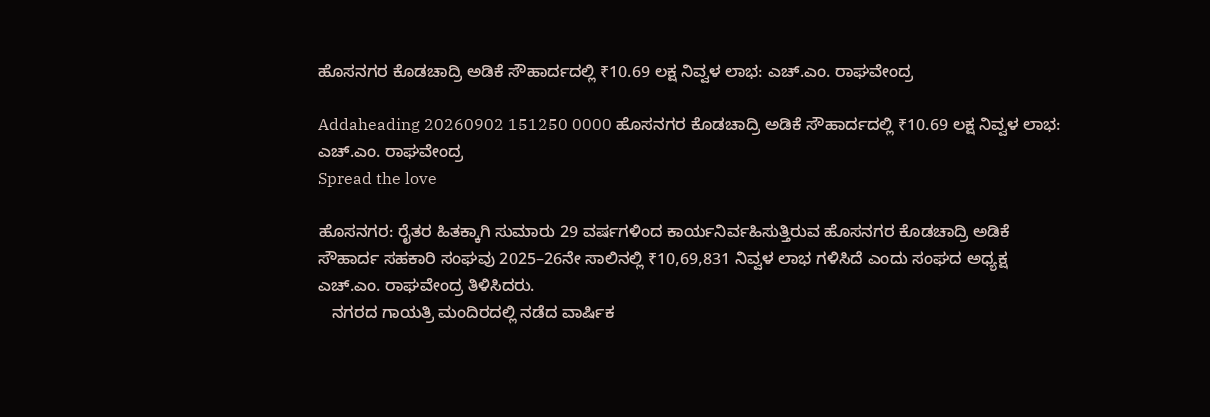ಹೊಸನಗರ ಕೊಡಚಾದ್ರಿ ಅಡಿಕೆ ಸೌಹಾರ್ದದಲ್ಲಿ ₹10.69 ಲಕ್ಷ ನಿವ್ವಳ ಲಾಭ: ಎಚ್.ಎಂ. ರಾಘವೇಂದ್ರ

Addaheading 20260902 151250 0000 ಹೊಸನಗರ ಕೊಡಚಾದ್ರಿ ಅಡಿಕೆ ಸೌಹಾರ್ದದಲ್ಲಿ ₹10.69 ಲಕ್ಷ ನಿವ್ವಳ ಲಾಭ: ಎಚ್.ಎಂ. ರಾಘವೇಂದ್ರ
Spread the love

ಹೊಸನಗರ: ರೈತರ ಹಿತಕ್ಕಾಗಿ ಸುಮಾರು 29 ವರ್ಷಗಳಿಂದ ಕಾರ್ಯನಿರ್ವಹಿಸುತ್ತಿರುವ ಹೊಸನಗರ ಕೊಡಚಾದ್ರಿ ಅಡಿಕೆ ಸೌಹಾರ್ದ ಸಹಕಾರಿ ಸಂಘವು 2025–26ನೇ ಸಾಲಿನಲ್ಲಿ ₹10,69,831 ನಿವ್ವಳ ಲಾಭ ಗಳಿಸಿದೆ ಎಂದು ಸಂಘದ ಅಧ್ಯಕ್ಷ ಎಚ್.ಎಂ. ರಾಘವೇಂದ್ರ ತಿಳಿಸಿದರು.
   ನಗರದ ಗಾಯತ್ರಿ ಮಂದಿರದಲ್ಲಿ ನಡೆದ ವಾರ್ಷಿಕ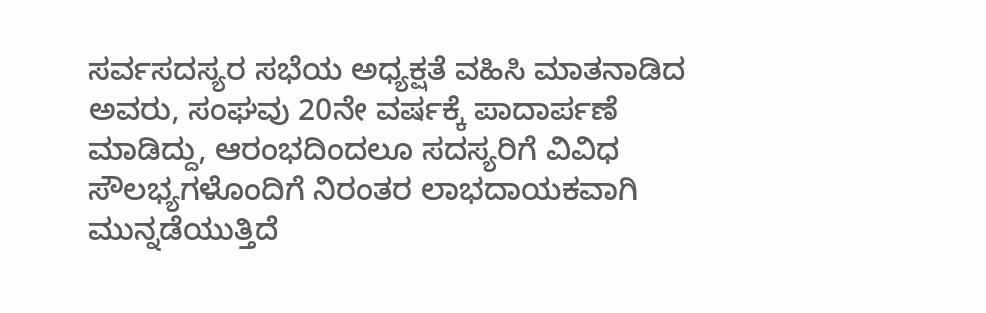ಸರ್ವಸದಸ್ಯರ ಸಭೆಯ ಅಧ್ಯಕ್ಷತೆ ವಹಿಸಿ ಮಾತನಾಡಿದ ಅವರು, ಸಂಘವು 20ನೇ ವರ್ಷಕ್ಕೆ ಪಾದಾರ್ಪಣೆ ಮಾಡಿದ್ದು, ಆರಂಭದಿಂದಲೂ ಸದಸ್ಯರಿಗೆ ವಿವಿಧ ಸೌಲಭ್ಯಗಳೊಂದಿಗೆ ನಿರಂತರ ಲಾಭದಾಯಕವಾಗಿ ಮುನ್ನಡೆಯುತ್ತಿದೆ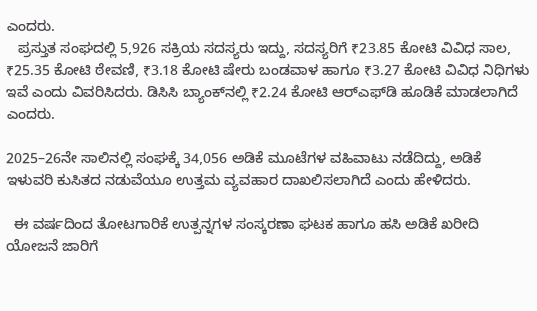ಎಂದರು.
   ಪ್ರಸ್ತುತ ಸಂಘದಲ್ಲಿ 5,926 ಸಕ್ರಿಯ ಸದಸ್ಯರು ಇದ್ದು, ಸದಸ್ಯರಿಗೆ ₹23.85 ಕೋಟಿ ವಿವಿಧ ಸಾಲ, ₹25.35 ಕೋಟಿ ಠೇವಣಿ, ₹3.18 ಕೋಟಿ ಷೇರು ಬಂಡವಾಳ ಹಾಗೂ ₹3.27 ಕೋಟಿ ವಿವಿಧ ನಿಧಿಗಳು ಇವೆ ಎಂದು ವಿವರಿಸಿದರು. ಡಿಸಿಸಿ ಬ್ಯಾಂಕ್‌ನಲ್ಲಿ ₹2.24 ಕೋಟಿ ಆರ್‌ಎಫ್‌ಡಿ ಹೂಡಿಕೆ ಮಾಡಲಾಗಿದೆ ಎಂದರು.

2025–26ನೇ ಸಾಲಿನಲ್ಲಿ ಸಂಘಕ್ಕೆ 34,056 ಅಡಿಕೆ ಮೂಟೆಗಳ ವಹಿವಾಟು ನಡೆದಿದ್ದು, ಅಡಿಕೆ ಇಳುವರಿ ಕುಸಿತದ ನಡುವೆಯೂ ಉತ್ತಮ ವ್ಯವಹಾರ ದಾಖಲಿಸಲಾಗಿದೆ ಎಂದು ಹೇಳಿದರು.

  ಈ ವರ್ಷದಿಂದ ತೋಟಗಾರಿಕೆ ಉತ್ಪನ್ನಗಳ ಸಂಸ್ಕರಣಾ ಘಟಕ ಹಾಗೂ ಹಸಿ ಅಡಿಕೆ ಖರೀದಿ ಯೋಜನೆ ಜಾರಿಗೆ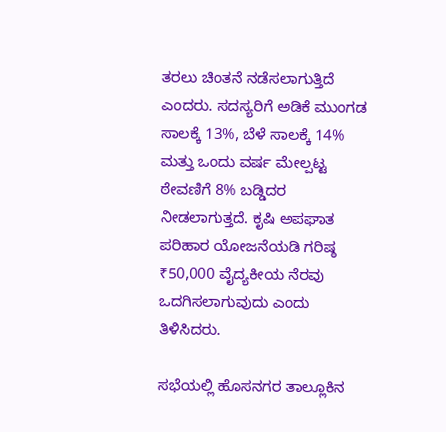ತರಲು ಚಿಂತನೆ ನಡೆಸಲಾಗುತ್ತಿದೆ ಎಂದರು. ಸದಸ್ಯರಿಗೆ ಅಡಿಕೆ ಮುಂಗಡ ಸಾಲಕ್ಕೆ 13%, ಬೆಳೆ ಸಾಲಕ್ಕೆ 14% ಮತ್ತು ಒಂದು ವರ್ಷ ಮೇಲ್ಪಟ್ಟ ಠೇವಣಿಗೆ 8% ಬಡ್ಡಿದರ ನೀಡಲಾಗುತ್ತದೆ. ಕೃಷಿ ಅಪಘಾತ ಪರಿಹಾರ ಯೋಜನೆಯಡಿ ಗರಿಷ್ಠ ₹50,000 ವೈದ್ಯಕೀಯ ನೆರವು ಒದಗಿಸಲಾಗುವುದು ಎಂದು ತಿಳಿಸಿದರು.

ಸಭೆಯಲ್ಲಿ ಹೊಸನಗರ ತಾಲ್ಲೂಕಿನ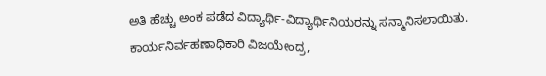ಅತಿ ಹೆಚ್ಚು ಅಂಕ ಪಡೆದ ವಿದ್ಯಾರ್ಥಿ-ವಿದ್ಯಾರ್ಥಿನಿಯರನ್ನು ಸನ್ಮಾನಿಸಲಾಯಿತು. ಕಾರ್ಯನಿರ್ವಹಣಾಧಿಕಾರಿ ವಿಜಯೇಂದ್ರ,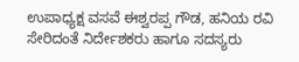ಉಪಾಧ್ಯಕ್ಷ ವಸವೆ ಈಶ್ವರಪ್ಪ ಗೌಡ, ಹನಿಯ ರವಿ ಸೇರಿದಂತೆ ನಿರ್ದೇಶಕರು ಹಾಗೂ ಸದಸ್ಯರು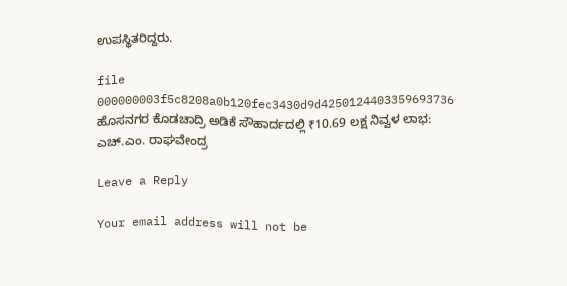ಉಪಸ್ಥಿತರಿದ್ದರು.

file 000000003f5c8208a0b120fec3430d9d4250124403359693736 ಹೊಸನಗರ ಕೊಡಚಾದ್ರಿ ಅಡಿಕೆ ಸೌಹಾರ್ದದಲ್ಲಿ ₹10.69 ಲಕ್ಷ ನಿವ್ವಳ ಲಾಭ: ಎಚ್.ಎಂ. ರಾಘವೇಂದ್ರ

Leave a Reply

Your email address will not be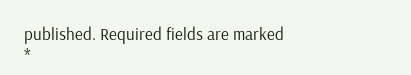published. Required fields are marked *